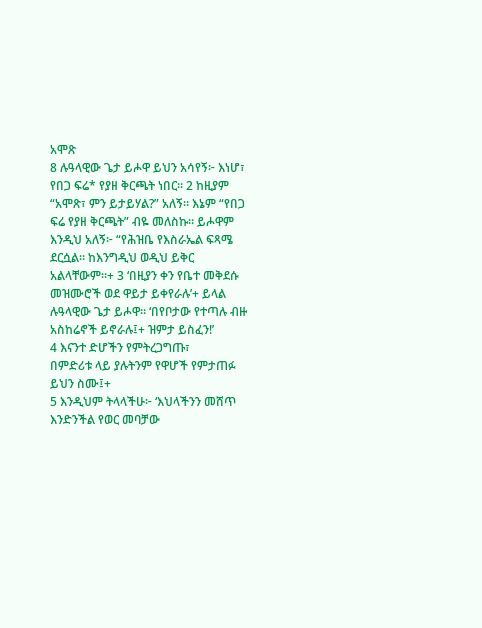አሞጽ
8 ሉዓላዊው ጌታ ይሖዋ ይህን አሳየኝ፦ እነሆ፣ የበጋ ፍሬ* የያዘ ቅርጫት ነበር። 2 ከዚያም “አሞጽ፣ ምን ይታይሃል?” አለኝ። እኔም “የበጋ ፍሬ የያዘ ቅርጫት” ብዬ መለስኩ። ይሖዋም እንዲህ አለኝ፦ “የሕዝቤ የእስራኤል ፍጻሜ ደርሷል። ከእንግዲህ ወዲህ ይቅር አልላቸውም።+ 3 ‘በዚያን ቀን የቤተ መቅደሱ መዝሙሮች ወደ ዋይታ ይቀየራሉ’+ ይላል ሉዓላዊው ጌታ ይሖዋ። ‘በየቦታው የተጣሉ ብዙ አስከሬኖች ይኖራሉ፤+ ዝምታ ይስፈን!’
4 እናንተ ድሆችን የምትረጋግጡ፣
በምድሪቱ ላይ ያሉትንም የዋሆች የምታጠፉ ይህን ስሙ፤+
5 እንዲህም ትላላችሁ፦ ‘እህላችንን መሸጥ እንድንችል የወር መባቻው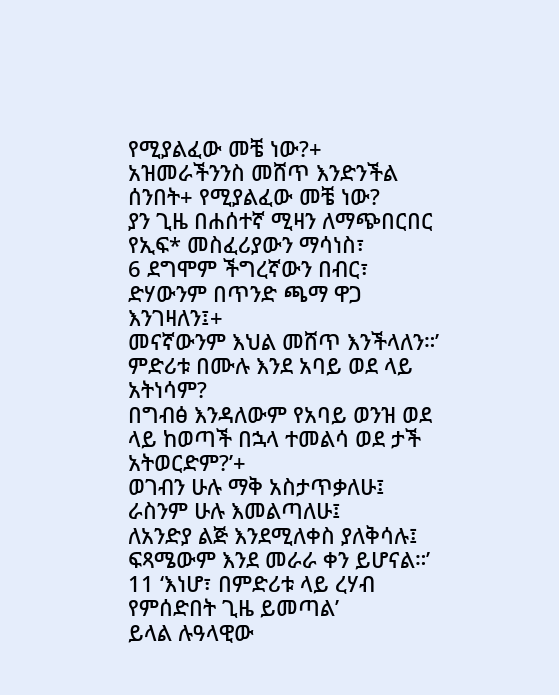የሚያልፈው መቼ ነው?+
አዝመራችንንስ መሸጥ እንድንችል ሰንበት+ የሚያልፈው መቼ ነው?
ያን ጊዜ በሐሰተኛ ሚዛን ለማጭበርበር
የኢፍ* መስፈሪያውን ማሳነስ፣
6 ደግሞም ችግረኛውን በብር፣
ድሃውንም በጥንድ ጫማ ዋጋ እንገዛለን፤+
መናኛውንም እህል መሸጥ እንችላለን።’
ምድሪቱ በሙሉ እንደ አባይ ወደ ላይ አትነሳም?
በግብፅ እንዳለውም የአባይ ወንዝ ወደ ላይ ከወጣች በኋላ ተመልሳ ወደ ታች አትወርድም?’+
ወገብን ሁሉ ማቅ አስታጥቃለሁ፤ ራስንም ሁሉ እመልጣለሁ፤
ለአንድያ ልጅ እንደሚለቀስ ያለቅሳሉ፤
ፍጻሜውም እንደ መራራ ቀን ይሆናል።’
11 ‘እነሆ፣ በምድሪቱ ላይ ረሃብ የምሰድበት ጊዜ ይመጣል’
ይላል ሉዓላዊው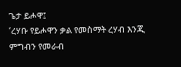ጌታ ይሖዋ፤
‘ረሃቡ የይሖዋን ቃል የመስማት ረሃብ እንጂ
ምግብን የመራብ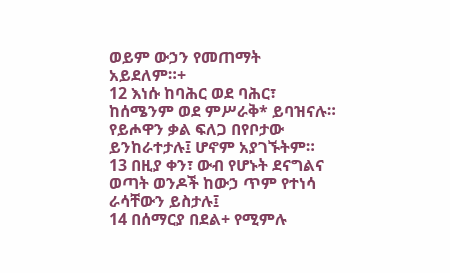ወይም ውኃን የመጠማት አይደለም።+
12 እነሱ ከባሕር ወደ ባሕር፣
ከሰሜንም ወደ ምሥራቅ* ይባዝናሉ።
የይሖዋን ቃል ፍለጋ በየቦታው ይንከራተታሉ፤ ሆኖም አያገኙትም።
13 በዚያ ቀን፣ ውብ የሆኑት ደናግልና
ወጣት ወንዶች ከውኃ ጥም የተነሳ ራሳቸውን ይስታሉ፤
14 በሰማርያ በደል+ የሚምሉ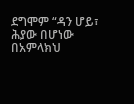ደግሞም “ዳን ሆይ፣ ሕያው በሆነው በአምላክህ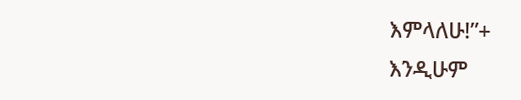እምላለሁ!”+
እንዲሁም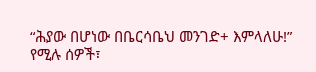“ሕያው በሆነው በቤርሳቤህ መንገድ+ እምላለሁ!” የሚሉ ሰዎች፣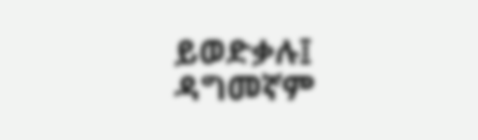ይወድቃሉ፤ ዳግመኛም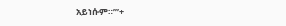አይነሱም።’”+